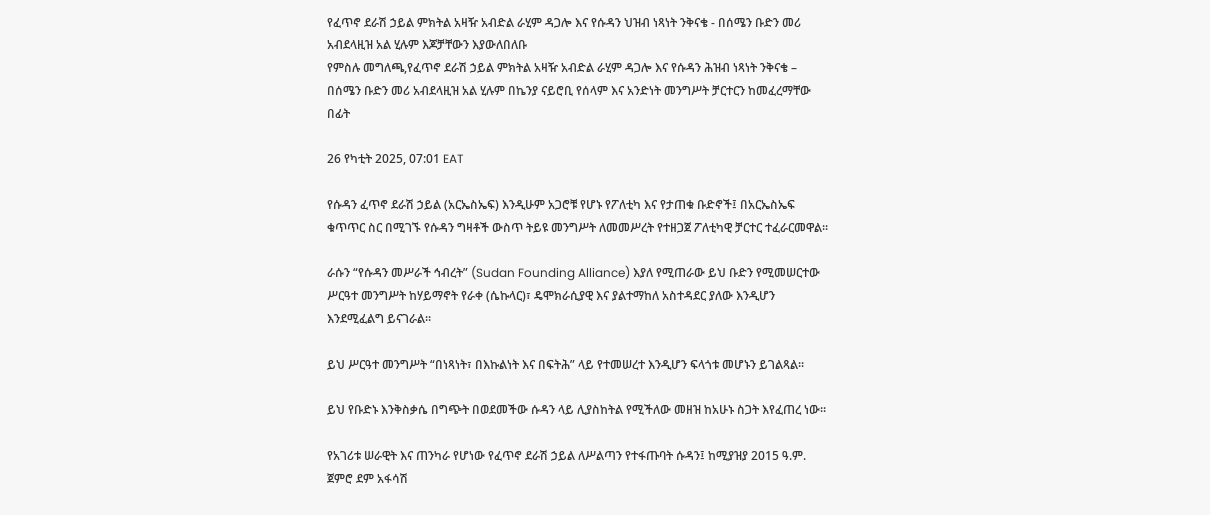የፈጥኖ ደራሽ ኃይል ምክትል አዛዥ አብድል ራሂም ዳጋሎ እና የሱዳን ህዝብ ነጻነት ንቅናቄ - በሰሜን ቡድን መሪ አብደላዚዝ አል ሂሉም እጆቻቸውን እያውለበለቡ
የምስሉ መግለጫ,የፈጥኖ ደራሽ ኃይል ምክትል አዛዥ አብድል ራሂም ዳጋሎ እና የሱዳን ሕዝብ ነጻነት ንቅናቄ – በሰሜን ቡድን መሪ አብደላዚዝ አል ሂሉም በኬንያ ናይሮቢ የሰላም እና አንድነት መንግሥት ቻርተርን ከመፈረማቸው በፊት

26 የካቲት 2025, 07:01 EAT

የሱዳን ፈጥኖ ደራሽ ኃይል (አርኤስኤፍ) እንዲሁም አጋሮቹ የሆኑ የፖለቲካ እና የታጠቁ ቡድኖች፤ በአርኤስኤፍ ቁጥጥር ስር በሚገኙ የሱዳን ግዛቶች ውስጥ ትይዩ መንግሥት ለመመሥረት የተዘጋጀ ፖለቲካዊ ቻርተር ተፈራርመዋል።

ራሱን “የሱዳን መሥራች ኅብረት” (Sudan Founding Alliance) እያለ የሚጠራው ይህ ቡድን የሚመሠርተው ሥርዓተ መንግሥት ከሃይማኖት የራቀ (ሴኩላር)፣ ዴሞክራሲያዊ እና ያልተማከለ አስተዳደር ያለው እንዲሆን እንደሚፈልግ ይናገራል።

ይህ ሥርዓተ መንግሥት “በነጻነት፣ በእኩልነት እና በፍትሕ” ላይ የተመሠረተ እንዲሆን ፍላጎቱ መሆኑን ይገልጻል።

ይህ የቡድኑ እንቅስቃሴ በግጭት በወደመችው ሱዳን ላይ ሊያስከትል የሚችለው መዘዝ ከአሁኑ ስጋት እየፈጠረ ነው።

የአገሪቱ ሠራዊት እና ጠንካራ የሆነው የፈጥኖ ደራሽ ኃይል ለሥልጣን የተፋጡባት ሱዳን፤ ከሚያዝያ 2015 ዓ.ም. ጀምሮ ደም አፋሳሽ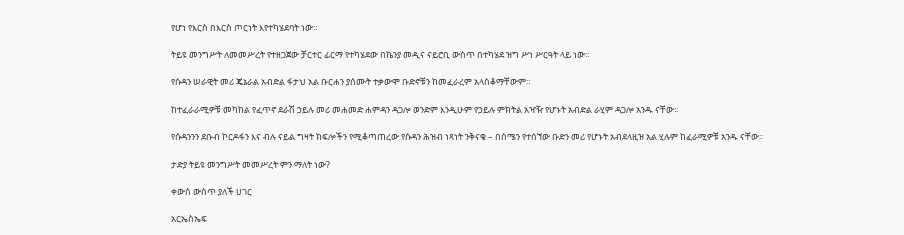የሆነ የእርስ በእርስ ጦርነት እየተካሄደባት ነው።

ትይዩ መንግሥት ለመመሥረት የተዘጋጀው ቻርተር ፊርማ የተካሄደው በኬንያ መዲና ናይሮቢ ውስጥ በተካሄደ ዝግ ሥነ ሥርዓት ላይ ነው።

የሱዳን ሠራዊት መሪ ጄኔራል አብድል ፋታህ አል ቡርሐን ያሰሙት ተቃውሞ ቡድኖቹን ከመፈራረም አላስቆማቸውም።

ከተፈራራሚዎቹ መካከል የፈጥኖ ደራሽ ኃይሉ መሪ መሐመድ ሐምዳን ዳጋሎ ወንድም እንዲሁም የኃይሉ ምክትል አዣዥ የሆኑት አብድል ራሂም ዳጋሎ አንዱ ናቸው።

የሱዳንንን ደቡብ ኮርዶፋን እና ብሉ ናይል ግዛት ክፍሎችን የሚቆጣጠረው የሱዳን ሕዝብ ነጻነት ንቅናቄ – በሰሜን የተሰኘው ቡድን መሪ የሆኑት አብደላዚዝ አል ሂሉም ከፈራሚዎቹ አንዱ ናቸው።

ታድያ ትይዩ መንግሥት መመሥረት ምን ማለት ነው?

ቀውስ ውስጥ ያለች ሀገር

አርኤስኤፍ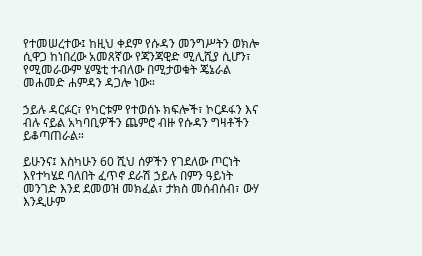የተመሠረተው፤ ከዚህ ቀደም የሱዳን መንግሥትን ወክሎ ሲዋጋ ከነበረው አመጸኛው የጃንጃዊድ ሚሊሺያ ሲሆን፣ የሚመራውም ሄሜቲ ተብለው በሚታወቁት ጄኔራል መሐመድ ሐምዳን ዳጋሎ ነው።

ኃይሉ ዳርፉር፣ የካርቱም የተወሰኑ ክፍሎች፣ ኮርዶፋን እና ብሉ ናይል አካባቢዎችን ጨምሮ ብዙ የሱዳን ግዛቶችን ይቆጣጠራል።

ይሁንና፤ እስካሁን 60 ሺህ ሰዎችን የገደለው ጦርነት እየተካሄደ ባለበት ፈጥኖ ደራሽ ኃይሉ በምን ዓይነት መንገድ እንደ ደመወዝ መክፈል፣ ታክስ መሰብሰብ፣ ውሃ እንዲሁም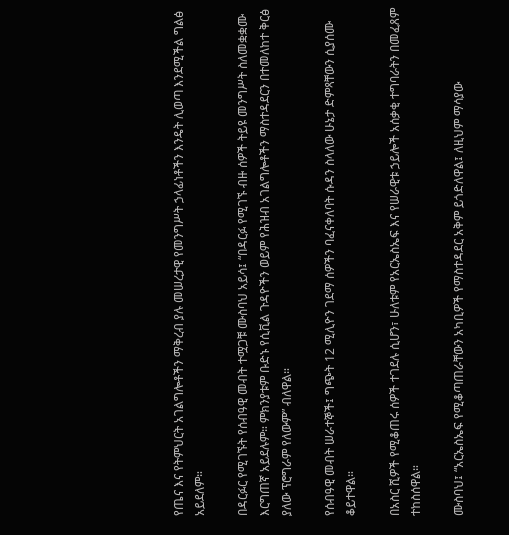የጤና እና የትምህርት አገልግሎቶችን ማቅረብ ያሉ መሠረታዊ የመንግሥት ኃላፊነቶችን እንዴት ሊወጣ እንደሚችል ግልፅ አይደለም።

በዳርፉር የሚገኙት የሰብዓዊ መብት ተሟጋቹ ሙስባህ አይሳ፤ “በዳርፉ የሚገኙ ብዙ ሰዎች ትይዩ መንግሥት ስለመቋቋሙ እርግጠኛ አይደሉም። ምክንያቱም ቡድኑ የሲቪል ጉዳዮችን ወይም የሕዝብ አገልግሎቶችን ማስተዳደርን በተመለከተ ቅርፅ ያለው ፕሮግራም የለውም” ብለዋል።

የሰብዓዊ መብት ሠራተኞች፤ ግጭት 12 ሚሊዮን ገደማ ሰዎችን ባፈናቀለባት ሱዳን ስላለው ሁኔታ ድምጻቸውን ሲያሰሙ ቆይተዋል።

በአስር ሺዎች የሚቆጠሩ ሰዎች ተገደሉ ሲሆን፣ ሁለቱም የአርኤስኤፍ እና የሠራዊቱ ኃይሎች አሰቃቂ ተግባራትን በመፈጸም ተከስሰዋል።

ሙስባህ፤ “አርኤስኤፍ የሚቆጣጠራቸውን አካቢዎች የማስተዳደር አቅም ይጎድለዋል፤ ለዚህም ማሳያው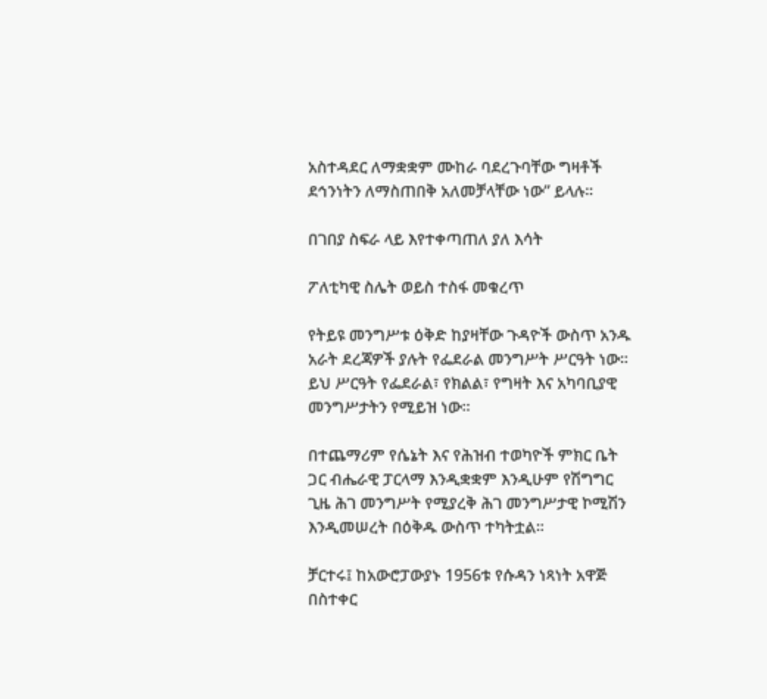አስተዳደር ለማቋቋም ሙከራ ባደረጉባቸው ግዛቶች ደኅንነትን ለማስጠበቅ አለመቻላቸው ነው” ይላሉ።

በገበያ ስፍራ ላይ እየተቀጣጠለ ያለ እሳት

ፖለቲካዊ ስሌት ወይስ ተስፋ መቁረጥ

የትይዩ መንግሥቱ ዕቅድ ከያዛቸው ጉዳዮች ውስጥ አንዱ አራት ደረጃዎች ያሉት የፌደራል መንግሥት ሥርዓት ነው። ይህ ሥርዓት የፌደራል፣ የክልል፣ የግዛት እና አካባቢያዊ መንግሥታትን የሚይዝ ነው።

በተጨማሪም የሴኔት እና የሕዝብ ተወካዮች ምክር ቤት ጋር ብሔራዊ ፓርላማ እንዲቋቋም እንዲሁም የሽግግር ጊዜ ሕገ መንግሥት የሚያረቅ ሕገ መንግሥታዊ ኮሚሽን እንዲመሠረት በዕቅዱ ውስጥ ተካትቷል።

ቻርተሩ፤ ከአውሮፓውያኑ 1956ቱ የሱዳን ነጻነት አዋጅ በስተቀር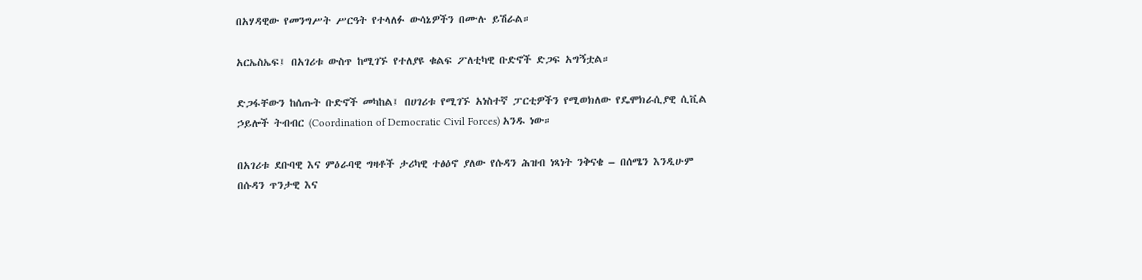በአሃዳዊው የመንግሥት ሥርዓት የተላለፉ ውሳኔዎችን በሙሉ ይሽራል።

አርኤስኤፍ፤ በአገሪቱ ውስጥ ከሚገኙ የተለያዩ ቁልፍ ፖለቲካዊ ቡድኖች ድጋፍ አግኝቷል።

ድጋፋቸውን ከሰጡት ቡድኖች መካከል፤ በሀገሪቱ የሚገኙ አነስተኛ ፓርቲዎችን የሚወክለው የዴሞክራሲያዊ ሲቪል ኃይሎች ትብብር (Coordination of Democratic Civil Forces) አንዱ ነው።

በአገሪቱ ደቡባዊ እና ምዕራባዊ ግዛቶች ታሪካዊ ተፅዕኖ ያለው የሱዳን ሕዝብ ነጻነት ንቅናቄ – በሰሜን እንዲሁም በሱዳን ጥንታዊ እና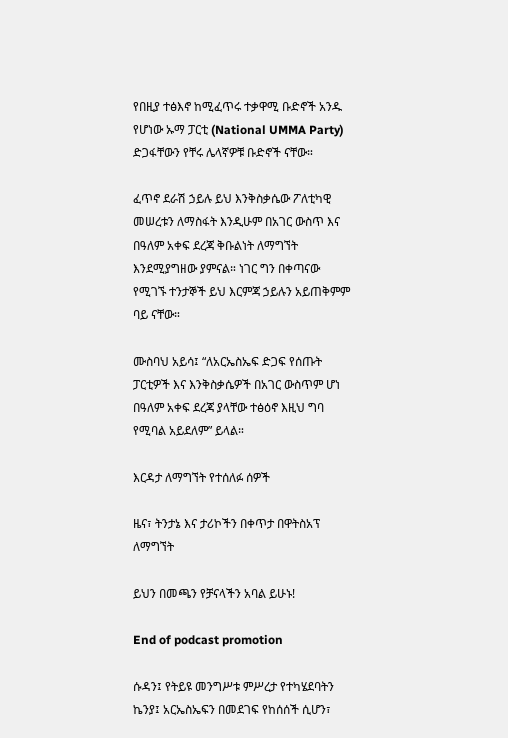የበዚያ ተፅእኖ ከሚፈጥሩ ተቃዋሚ ቡድኖች አንዱ የሆነው ኡማ ፓርቲ (National UMMA Party) ድጋፋቸውን የቸሩ ሌላኛዎቹ ቡድኖች ናቸው።

ፈጥኖ ደራሽ ኃይሉ ይህ እንቅስቃሴው ፖለቲካዊ መሠረቱን ለማስፋት እንዲሁም በአገር ውስጥ እና በዓለም አቀፍ ደረጃ ቅቡልነት ለማግኘት እንደሚያግዘው ያምናል። ነገር ግን በቀጣናው የሚገኙ ተንታኞች ይህ እርምጃ ኃይሉን አይጠቅምም ባይ ናቸው።

ሙስባህ አይሳ፤ “ለአርኤስኤፍ ድጋፍ የሰጡት ፓርቲዎች እና እንቅስቃሴዎች በአገር ውስጥም ሆነ በዓለም አቀፍ ደረጃ ያላቸው ተፅዕኖ እዚህ ግባ የሚባል አይደለም” ይላል።

እርዳታ ለማግኘት የተሰለፉ ሰዎች

ዜና፣ ትንታኔ እና ታሪኮችን በቀጥታ በዋትስአፕ ለማግኘት

ይህን በመጫን የቻናላችን አባል ይሁኑ!

End of podcast promotion

ሱዳን፤ የትይዩ መንግሥቱ ምሥረታ የተካሄደባትን ኬንያ፤ አርኤስኤፍን በመደገፍ የከሰሰች ሲሆን፣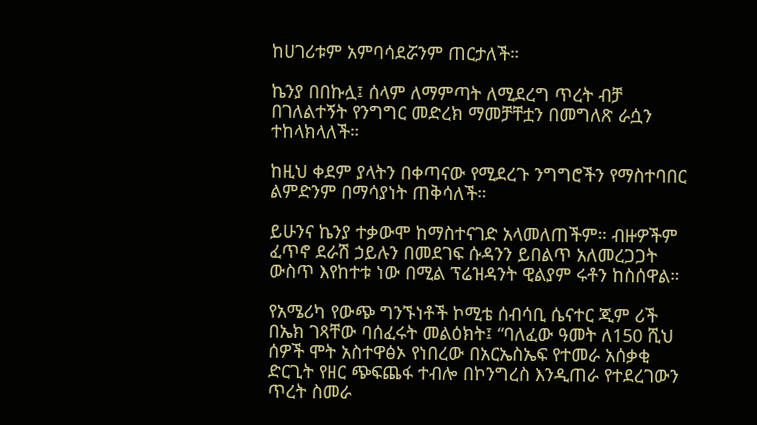ከሀገሪቱም አምባሳደሯንም ጠርታለች።

ኬንያ በበኩሏ፤ ሰላም ለማምጣት ለሚደረግ ጥረት ብቻ በገለልተኝት የንግግር መድረክ ማመቻቸቷን በመግለጽ ራሷን ተከላክላለች።

ከዚህ ቀደም ያላትን በቀጣናው የሚደረጉ ንግግሮችን የማስተባበር ልምድንም በማሳያነት ጠቅሳለች።

ይሁንና ኬንያ ተቃውሞ ከማስተናገድ አላመለጠችም። ብዙዎችም ፈጥኖ ደራሽ ኃይሉን በመደገፍ ሱዳንን ይበልጥ አለመረጋጋት ውስጥ እየከተቱ ነው በሚል ፕሬዝዳንት ዊልያም ሩቶን ከስሰዋል።

የአሜሪካ የውጭ ግንኙነቶች ኮሚቴ ሰብሳቢ ሴናተር ጂም ሪች በኤክ ገጻቸው ባሰፈሩት መልዕክት፤ “ባለፈው ዓመት ለ150 ሺህ ሰዎች ሞት አስተዋፅኦ የነበረው በአርኤስኤፍ የተመራ አሰቃቂ ድርጊት የዘር ጭፍጨፋ ተብሎ በኮንግረስ እንዲጠራ የተደረገውን ጥረት ስመራ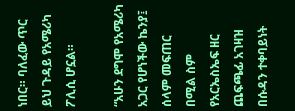ነበር። ባለፈው ጥር ይህ ጉዳይ የአሜሪካ ፖሊሲ ሆኗል።

“አሁን ደግሞ የአሜሪካ አጋር የሆነችው ኬንያ፤ ሰላም መፍጠር በሚል ስም የአርኤስኤፍ ዘር ጨፍጫፊ አገዛዝ በሱዳን ተቀባይነት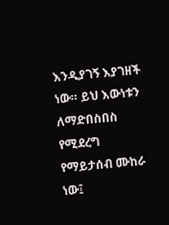እንዲያገኝ እያገዘች ነው። ይህ እውነቱን ለማድበስበስ የሚደረግ የማይታሰብ ሙከራ ነው፤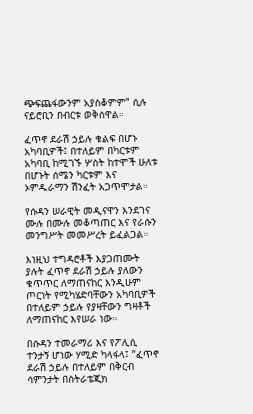ጭፍጨፋውንም አያስቆምም” ሲሉ ናይሮቢን በብርቱ ወቅሰዋል።

ፈጥኖ ደራሽ ኃይሉ ቁልፍ በሆኑ አካባቢዎች፤ በተለይም በካርቱም አካባቢ ከሚገኙ ሦስት ከተሞች ሁለቱ በሆኑት ሰሜን ካርቱም እና ኦምዱራማን ሽንፈት አጋጥሞታል።

የሱዳን ሠራዊት መዲናዋን እንደገና ሙሉ በሙሉ መቆጣጠር እና የራሱን መንግሥት መመሥረት ይፈልጋል።

እነዚህ ተግዳሮቶች እያጋጠሙት ያሉት ፈጥኖ ደራሽ ኃይሉ ያለውን ቁጥጥር ለማጠናከር እንዲሁም ጦርነት የሚካሄድባቸውን አካባቢዎች በተለይም ኃይሉ የያዛቸውን ግዛቶች ለማጠናከር እየሠራ ነው።

በሱዳን ተመራማሪ እና የፖሊሲ ተንታኝ ሆነው ሃሚድ ካላፋላ፤ “ፈጥኖ ደራሽ ኃይሉ በተለይም በቅርብ ሳምንታት በስትራቴጂክ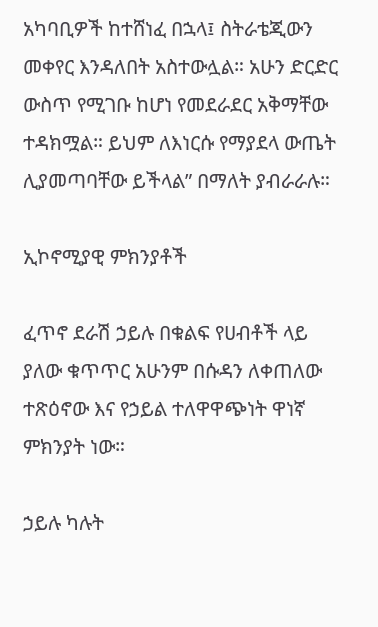አካባቢዎች ከተሸነፈ በኋላ፤ ስትራቴጂውን መቀየር እንዳለበት አስተውሏል። አሁን ድርድር ውስጥ የሚገቡ ከሆነ የመደራደር አቅማቸው ተዳክሟል። ይህም ለእነርሱ የማያደላ ውጤት ሊያመጣባቸው ይችላል” በማለት ያብራራሉ።

ኢኮኖሚያዊ ምክንያቶች

ፈጥኖ ደራሽ ኃይሉ በቁልፍ የሀብቶች ላይ ያለው ቁጥጥር አሁንም በሱዳን ለቀጠለው ተጽዕኖው እና የኃይል ተለዋዋጭነት ዋነኛ ምክንያት ነው።

ኃይሉ ካሉት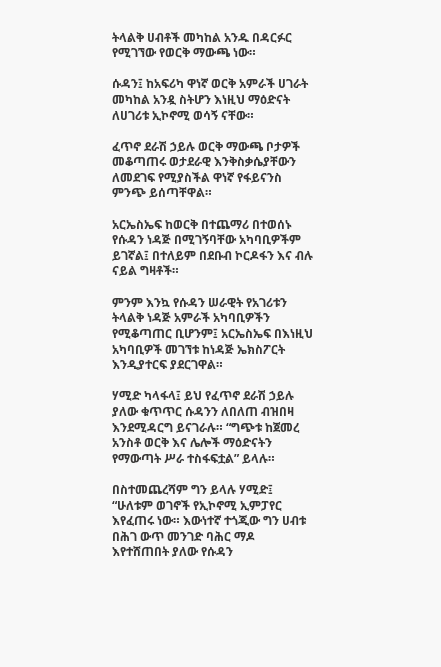ትላልቅ ሀብቶች መካከል አንዱ በዳርፉር የሚገኘው የወርቅ ማውጫ ነው።

ሱዳን፤ ከአፍሪካ ዋነኛ ወርቅ አምራች ሀገራት መካከል አንዷ ስትሆን እነዚህ ማዕድናት ለሀገሪቱ ኢኮኖሚ ወሳኝ ናቸው።

ፈጥኖ ደራሽ ኃይሉ ወርቅ ማውጫ ቦታዎች መቆጣጠሩ ወታደራዊ እንቅስቃሴያቸውን ለመደገፍ የሚያስችል ዋነኛ የፋይናንስ ምንጭ ይሰጣቸዋል።

አርኤስኤፍ ከወርቅ በተጨማሪ በተወሰኑ የሱዳን ነዳጅ በሚገኝባቸው አካባቢዎችም ይገኛል፤ በተለይም በደቡብ ኮርዶፋን እና ብሉ ናይል ግዛቶች።

ምንም እንኳ የሱዳን ሠራዊት የአገሪቱን ትላልቅ ነዳጅ አምራች አካባቢዎችን የሚቆጣጠር ቢሆንም፤ አርኤስኤፍ በእነዚህ አካባቢዎች መገኘቱ ከነዳጅ ኤክስፖርት እንዲያተርፍ ያደርገዋል።

ሃሚድ ካላፋላ፤ ይህ የፈጥኖ ደራሽ ኃይሉ ያለው ቁጥጥር ሱዳንን ለበለጠ ብዝበዛ እንደሚዳርግ ይናገራሉ። “ግጭቱ ከጀመረ አንስቶ ወርቅ እና ሌሎች ማዕድናትን የማውጣት ሥራ ተስፋፍቷል” ይላሉ።

በስተመጨረሻም ግን ይላሉ ሃሚድ፤ “ሁለቱም ወገኖች የኢኮኖሚ ኢምፓየር እየፈጠሩ ነው። እውነተኛ ተጎጂው ግን ሀብቱ በሕገ ውጥ መንገድ ባሕር ማዶ እየተሸጠበት ያለው የሱዳን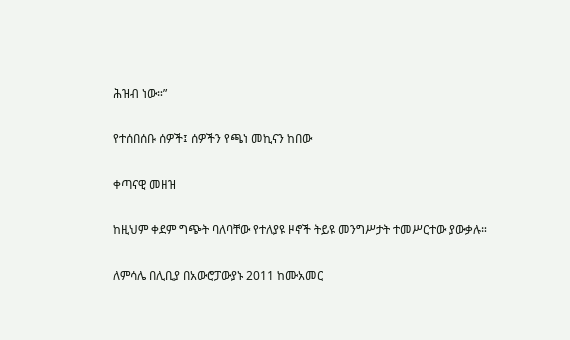ሕዝብ ነው።”

የተሰበሰቡ ሰዎች፤ ሰዎችን የጫነ መኪናን ከበው

ቀጣናዊ መዘዝ

ከዚህም ቀደም ግጭት ባለባቸው የተለያዩ ዞኖች ትይዩ መንግሥታት ተመሥርተው ያውቃሉ።

ለምሳሌ በሊቢያ በአውሮፓውያኑ 2011 ከሙአመር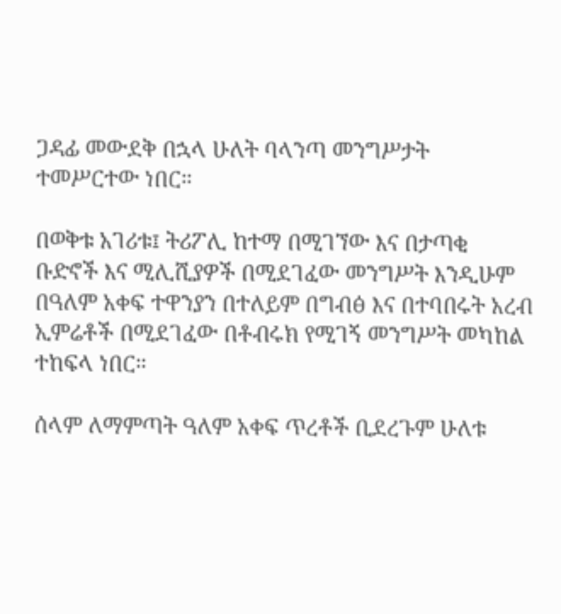ጋዳፊ መውደቅ በኋላ ሁለት ባላንጣ መንግሥታት ተመሥርተው ነበር።

በወቅቱ አገሪቱ፤ ትሪፖሊ ከተማ በሚገኘው እና በታጣቂ ቡድኖች እና ሚሊሺያዎች በሚደገፈው መንግሥት እንዲሁም በዓለም አቀፍ ተዋንያን በተለይም በግብፅ እና በተባበሩት አረብ ኢምሬቶች በሚደገፈው በቶብሩክ የሚገኝ መንግሥት መካከል ተከፍላ ነበር።

ሰላም ለማምጣት ዓለም አቀፍ ጥረቶች ቢደረጉም ሁለቱ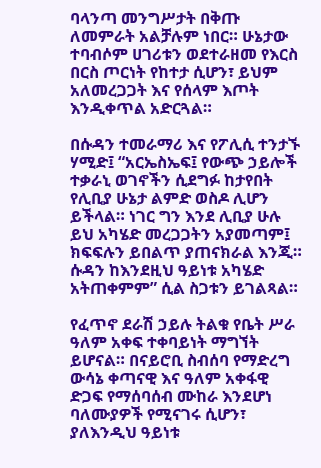ባላንጣ መንግሥታት በቅጡ ለመምራት አልቻሉም ነበር። ሁኔታው ተባብሶም ሀገሪቱን ወደተራዘመ የእርስ በርስ ጦርነት የከተታ ሲሆን፣ ይህም አለመረጋጋት እና የሰላም እጦት እንዲቀጥል አድርጓል።

በሱዳን ተመራማሪ እና የፖሊሲ ተንታኙ ሃሚድ፤ “አርኤስኤፍ፤ የውጭ ኃይሎች ተቃራኒ ወገኖችን ሲደግፉ ከታየበት የሊቢያ ሁኔታ ልምድ ወስዶ ሊሆን ይችላል። ነገር ግን እንደ ሊቢያ ሁሉ ይህ አካሄድ መረጋጋትን አያመጣም፤ ክፍፍሉን ይበልጥ ያጠናክራል እንጂ። ሱዳን ከእንደዚህ ዓይነቱ አካሄድ አትጠቀምም” ሲል ስጋቱን ይገልጻል።

የፈጥኖ ደራሽ ኃይሉ ትልቁ የቤት ሥራ ዓለም አቀፍ ተቀባይነት ማግኘት ይሆናል። በናይሮቢ ስብሰባ የማድረግ ውሳኔ ቀጣናዊ እና ዓለም አቀፋዊ ድጋፍ የማሰባሰብ ሙከራ እንደሆነ ባለሙያዎች የሚናገሩ ሲሆን፣ ያለእንዲህ ዓይነቱ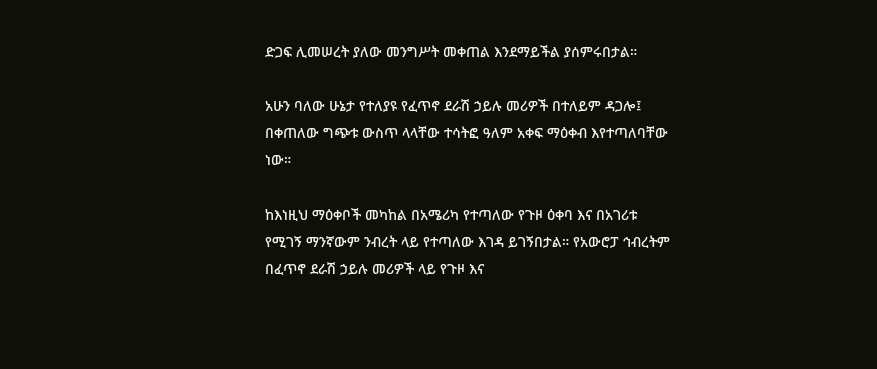ድጋፍ ሊመሠረት ያለው መንግሥት መቀጠል እንደማይችል ያሰምሩበታል።

አሁን ባለው ሁኔታ የተለያዩ የፈጥኖ ደራሽ ኃይሉ መሪዎች በተለይም ዳጋሎ፤ በቀጠለው ግጭቱ ውስጥ ላላቸው ተሳትፎ ዓለም አቀፍ ማዕቀብ እየተጣለባቸው ነው።

ከእነዚህ ማዕቀቦች መካከል በአሜሪካ የተጣለው የጉዞ ዕቀባ እና በአገሪቱ የሚገኝ ማንኛውም ንብረት ላይ የተጣለው እገዳ ይገኝበታል። የአውሮፓ ኅብረትም በፈጥኖ ደራሽ ኃይሉ መሪዎች ላይ የጉዞ እና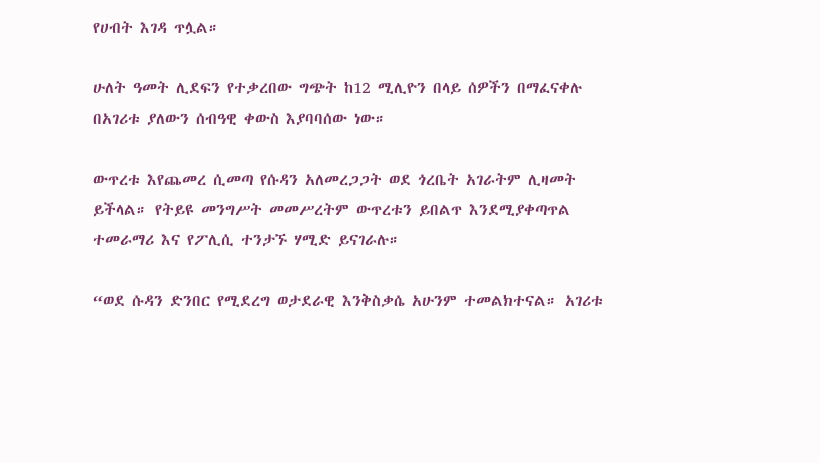የሀብት እገዳ ጥሏል።

ሁለት ዓመት ሊደፍን የተቃረበው ግጭት ከ12 ሚሊዮን በላይ ሰዎችን በማፈናቀሉ በአገሪቱ ያለውን ሰብዓዊ ቀውስ እያባባሰው ነው።

ውጥረቱ እየጨመረ ሲመጣ የሱዳን አለመረጋጋት ወደ ጎረቤት አገራትም ሊዛመት ይችላል። የትይዩ መንግሥት መመሥረትም ውጥረቱን ይበልጥ እንደሚያቀጣጥል ተመራማሪ እና የፖሊሲ ተንታኙ ሃሚድ ይናገራሉ።

“ወደ ሱዳን ድንበር የሚደረግ ወታደራዊ እንቅስቃሴ አሁንም ተመልክተናል። አገሪቱ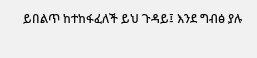ይበልጥ ከተከፋፈለች ይህ ጉዳይ፤ እንደ ግብፅ ያሉ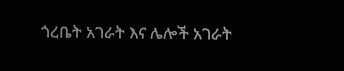ጎረቤት አገራት እና ሌሎች አገራት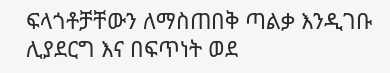ፍላጎቶቻቸውን ለማስጠበቅ ጣልቃ እንዲገቡ ሊያደርግ እና በፍጥነት ወደ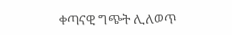ቀጣናዊ ግጭት ሊለወጥ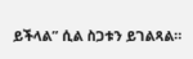ይችላል” ሲል ስጋቱን ይገልጻል።